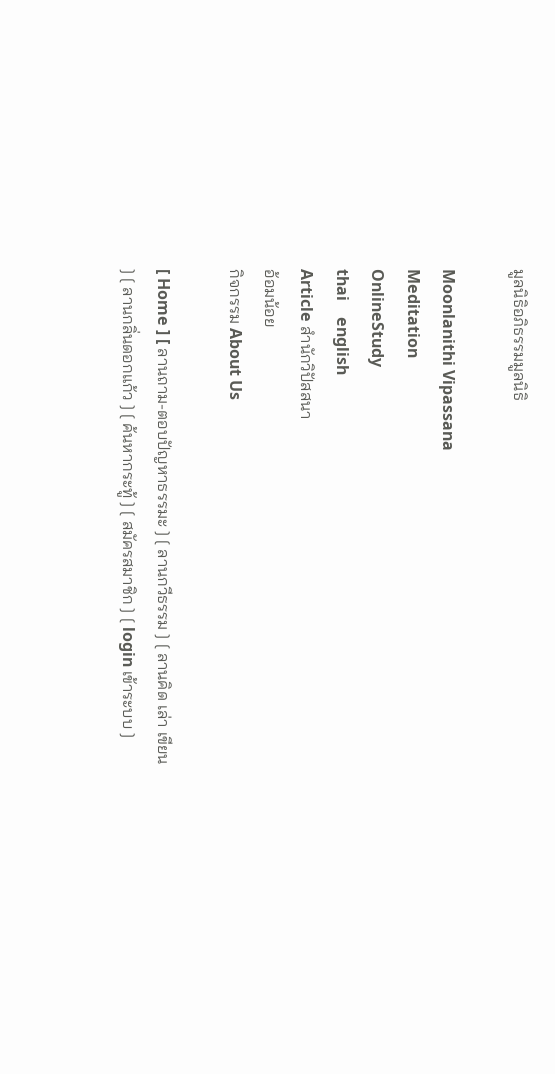มูลนิธิอภิธรรมมูลนิธิ

Moonlanithi Vipassana
Meditation
OnlineStudy
thai    english
Article สำนักวิปัสสนา
อ้อมน้อย
กิจกรรม About Us

[ Home ] [ ลานถาม-ตอบปัญหาธรรมะ ] [ ลานกวีธรรม ] [ ลานคิด เล่า เขียน ] [ ลานกลิ่นดอกแก้ว ] [ ค้นหากระทู้ ] [ สมัครสมาชิก ] [ login เข้าระบบ ]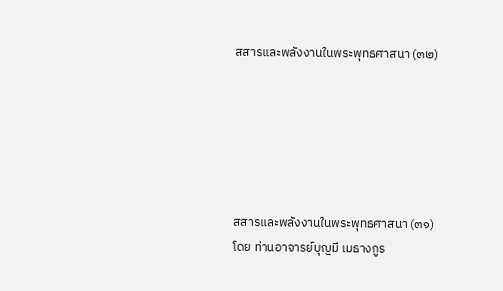สสารและพลังงานในพระพุทธศาสนา (๓๒)






สสารและพลังงานในพระพุทธศาสนา (๓๑)
โดย ท่านอาจารย์บุญมี เมธางกูร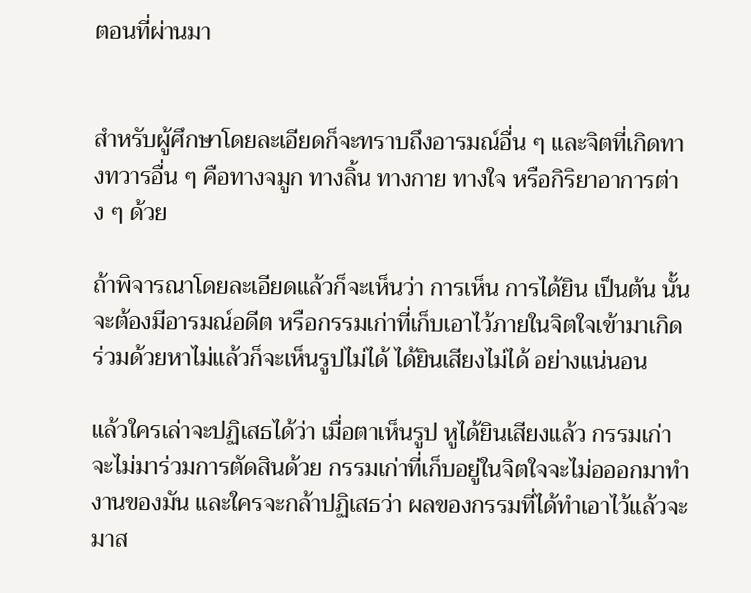ตอนที่ผ่านมา


สำหรับผู้ศึกษาโดยละเอียดก็จะทราบถึงอารมณ์อื่น ๆ และจิตที่เกิดทางทวารอื่น ๆ คือทางจมูก ทางลิ้น ทางกาย ทางใจ หรือกิริยาอาการต่าง ๆ ด้วย

ถ้าพิจารณาโดยละเอียดแล้วก็จะเห็นว่า การเห็น การได้ยิน เป็นต้น นั้นจะต้องมีอารมณ์อดีต หรือกรรมเก่าที่เก็บเอาไว้ภายในจิตใจเข้ามาเกิดร่วมด้วยหาไม่แล้วก็จะเห็นรูปไม่ได้ ได้ยินเสียงไม่ได้ อย่างแน่นอน

แล้วใครเล่าจะปฏิเสธได้ว่า เมื่อตาเห็นรูป หูได้ยินเสียงแล้ว กรรมเก่าจะไม่มาร่วมการตัดสินด้วย กรรมเก่าที่เก็บอยู่ในจิตใจจะไม่อออกมาทำงานของมัน และใครจะกล้าปฏิเสธว่า ผลของกรรมที่ได้ทำเอาไว้แล้วจะมาส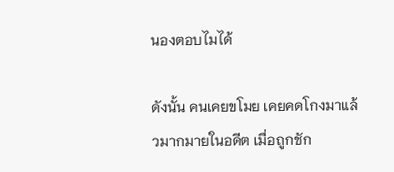นองตอบไมได้

ดังนั้น คนเคยขโมย เคยคดโกงมาแล้วมากมายในอดีต เมื่อถูกชัก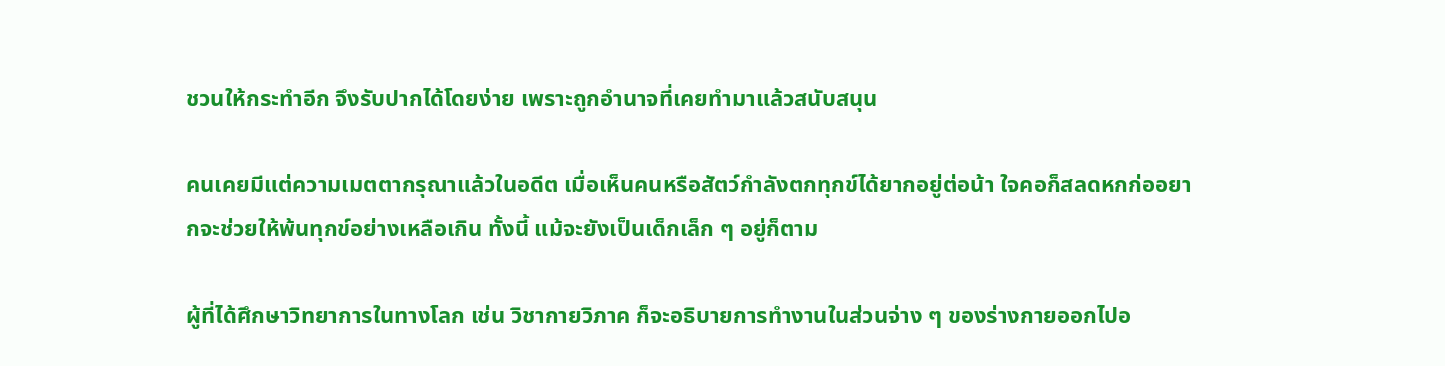ชวนให้กระทำอีก จึงรับปากได้โดยง่าย เพราะถูกอำนาจที่เคยทำมาแล้วสนับสนุน

คนเคยมีแต่ความเมตตากรุณาแล้วในอดีต เมื่อเห็นคนหรือสัตว์กำลังตกทุกข์ได้ยากอยู่ต่อน้า ใจคอก็สลดหกก่ออยากจะช่วยให้พ้นทุกข์อย่างเหลือเกิน ทั้งนี้ แม้จะยังเป็นเด็กเล็ก ๆ อยู่ก็ตาม

ผู้ที่ได้ศึกษาวิทยาการในทางโลก เช่น วิชากายวิภาค ก็จะอธิบายการทำงานในส่วนจ่าง ๆ ของร่างกายออกไปอ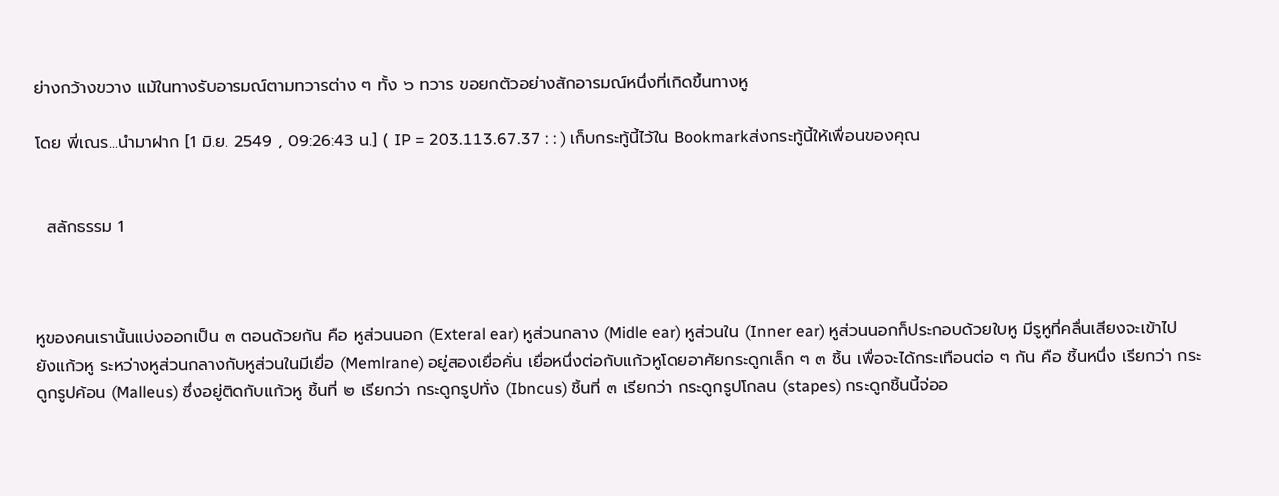ย่างกว้างขวาง แม้ในทางรับอารมณ์ตามทวารต่าง ๆ ทั้ง ๖ ทวาร ขอยกตัวอย่างสักอารมณ์หนึ่งที่เกิดขึ้นทางหู

โดย พี่เณร...นำมาฝาก [1 มิ.ย. 2549 , 09:26:43 น.] ( IP = 203.113.67.37 : : ) เก็บกระทู้นี้ไว้ใน Bookmarkส่งกระทู้นี้ให้เพื่อนของคุณ


  สลักธรรม 1



หูของคนเรานั้นแบ่งออกเป็น ๓ ตอนด้วยกัน คือ หูส่วนนอก (Exteral ear) หูส่วนกลาง (Midle ear) หูส่วนใน (Inner ear) หูส่วนนอกก็ประกอบด้วยใบหู มีรูหูที่คลื่นเสียงจะเข้าไปยังแก้วหู ระหว่างหูส่วนกลางกับหูส่วนในมีเยื่อ (Memlrane) อยู่สองเยื่อคั่น เยื่อหนึ่งต่อกับแก้วหูโดยอาศัยกระดูกเล็ก ๆ ๓ ชิ้น เพื่อจะได้กระเทือนต่อ ๆ กัน คือ ชิ้นหนึ่ง เรียกว่า กระดูกรูปค้อน (Malleus) ซึ่งอยู่ติดกับแก้วหู ชิ้นที่ ๒ เรียกว่า กระดูกรูปทั่ง (Ibncus) ชิ้นที่ ๓ เรียกว่า กระดูกรูปโกลน (stapes) กระดูกชิ้นนี้จ่ออ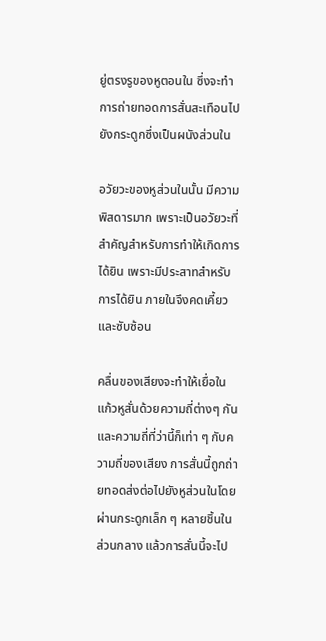ยู่ตรงรูของหูตอนใน ซึ่งจะทำการถ่ายทอดการสั่นสะเทือนไปยังกระดูกซึ่งเป็นผนังส่วนใน

อวัยวะของหูส่วนในนั้น มีความพิสดารมาก เพราะเป็นอวัยวะที่สำคัญสำหรับการทำให้เกิดการได้ยิน เพราะมีประสาทสำหรับการได้ยิน ภายในจึงคดเคี้ยว และซับซ้อน

คลื่นของเสียงจะทำให้เยื่อในแก้วหูสั่นด้วยความถี่ต่างๆ กัน และความถี่ที่ว่านี้ก็เท่า ๆ กับความถี่ของเสียง การสั่นนี้ถูกถ่ายทอดส่งต่อไปยังหูส่วนในโดยผ่านกระดูกเล็ก ๆ หลายชิ้นในส่วนกลาง แล้วการสั่นนี้จะไป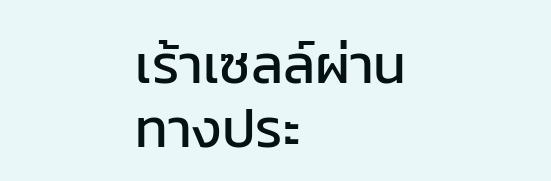เร้าเซลล์ผ่านทางประ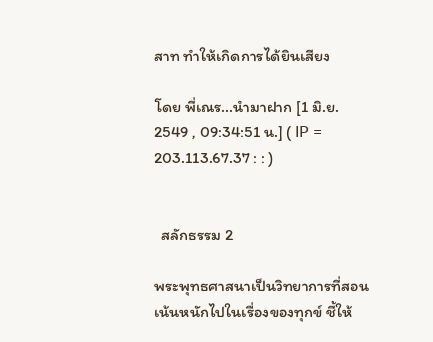สาท ทำให้เกิดการได้ยินเสียง

โดย พี่เณร...นำมาฝาก [1 มิ.ย. 2549 , 09:34:51 น.] ( IP = 203.113.67.37 : : )


  สลักธรรม 2

พระพุทธศาสนาเป็นวิทยาการที่สอนเน้นหนักไปในเรื่องของทุกข์ ชี้ให้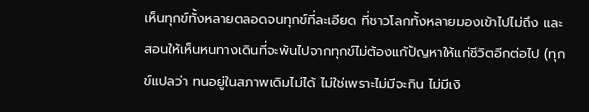เห็นทุกข์ทั้งหลายตลอดจนทุกข์ที่ละเอียด ที่ชาวโลกทั้งหลายมองเข้าไปไม่ถึง และสอนให้เห็นหนทางเดินที่จะพ้นไปจากทุกข์ไม่ต้องแก้ปัญหาให้แก่ชีวิตอีกต่อไป (ทุกข์แปลว่า ทนอยู่ในสภาพเดิมไม่ได้ ไม่ใช่เพราะไม่มีจะกิน ไม่มีเงิ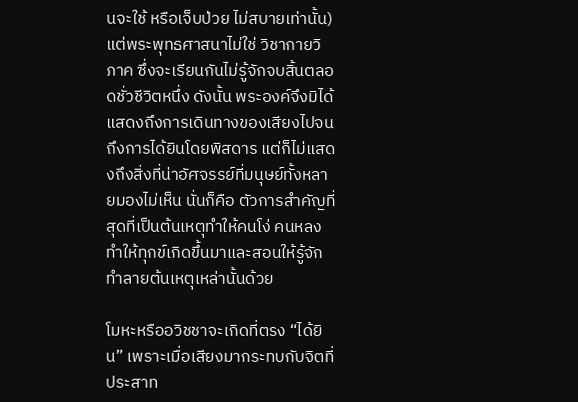นจะใช้ หรือเจ็บป่วย ไม่สบายเท่านั้น) แต่พระพุทธศาสนาไม่ใช่ วิชากายวิภาค ซึ่งจะเรียนกันไม่รู้จักจบสิ้นตลอดชั่วชีวิตหนึ่ง ดังนั้น พระองค์จึงมิได้แสดงถึงการเดินทางของเสียงไปจนถึงการได้ยินโดยพิสดาร แต่ก็ไม่แสดงถึงสิ่งที่น่าอัศจรรย์ที่มนุษย์ทั้งหลายมองไม่เห็น นั่นก็คือ ตัวการสำคัญที่สุดที่เป็นต้นเหตุทำให้คนโง่ คนหลง ทำให้ทุกข์เกิดขึ้นมาและสอนให้รู้จักทำลายต้นเหตุเหล่านั้นด้วย

โมหะหรืออวิชชาจะเกิดที่ตรง “ได้ยิน” เพราะเมื่อเสียงมากระทบกับจิตที่ประสาท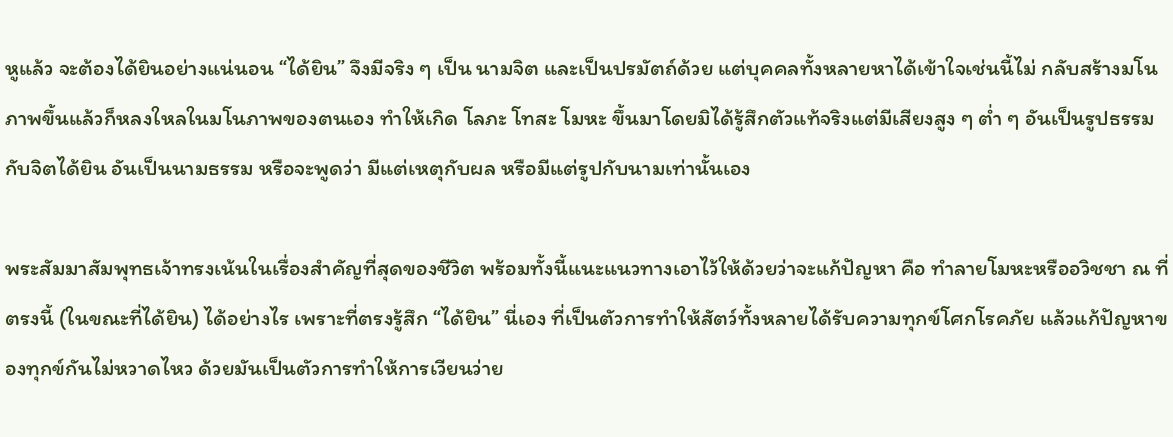หูแล้ว จะต้องได้ยินอย่างแน่นอน “ได้ยิน” จึงมีจริง ๆ เป็น นามจิต และเป็นปรมัตถ์ด้วย แต่บุคคลทั้งหลายหาได้เข้าใจเช่นนี้ไม่ กลับสร้างมโนภาพขึ้นแล้วก็หลงใหลในมโนภาพของตนเอง ทำให้เกิด โลภะ โทสะ โมหะ ขึ้นมาโดยมิได้รู้สึกตัวแท้จริงแต่มีเสียงสูง ๆ ต่ำ ๆ อันเป็นรูปธรรม กับจิตได้ยิน อันเป็นนามธรรม หรือจะพูดว่า มีแต่เหตุกับผล หรือมีแต่รูปกับนามเท่านั้นเอง

พระสัมมาสัมพุทธเจ้าทรงเน้นในเรื่องสำคัญที่สุดของชีวิต พร้อมทั้งนี้แนะแนวทางเอาไว้ให้ด้วยว่าจะแก้ปัญหา คือ ทำลายโมหะหรืออวิชชา ณ ที่ตรงนี้ (ในขณะที่ได้ยิน) ได้อย่างไร เพราะที่ตรงรู้สึก “ได้ยิน” นี่เอง ที่เป็นตัวการทำให้สัตว์ทั้งหลายได้รับความทุกข์โศกโรคภัย แล้วแก้ปัญหาของทุกข์กันไม่หวาดไหว ด้วยมันเป็นตัวการทำให้การเวียนว่าย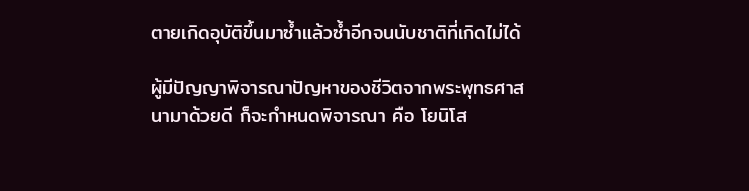ตายเกิดอุบัติขึ้นมาซ้ำแล้วซ้ำอีกจนนับชาติที่เกิดไม่ได้

ผู้มีปัญญาพิจารณาปัญหาของชีวิตจากพระพุทธศาสนามาด้วยดี ก็จะกำหนดพิจารณา คือ โยนิโส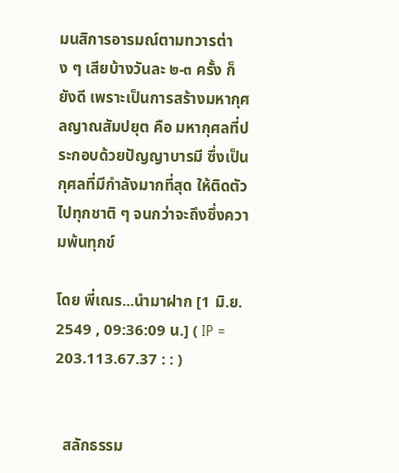มนสิการอารมณ์ตามทวารต่าง ๆ เสียบ้างวันละ ๒-๓ ครั้ง ก็ยังดี เพราะเป็นการสร้างมหากุศลญาณสัมปยุต คือ มหากุศลที่ประกอบด้วยปัญญาบารมี ซึ่งเป็นกุศลที่มีกำลังมากที่สุด ให้ติดตัวไปทุกชาติ ๆ จนกว่าจะถึงซึ่งความพ้นทุกข์

โดย พี่เณร...นำมาฝาก [1 มิ.ย. 2549 , 09:36:09 น.] ( IP = 203.113.67.37 : : )


  สลักธรรม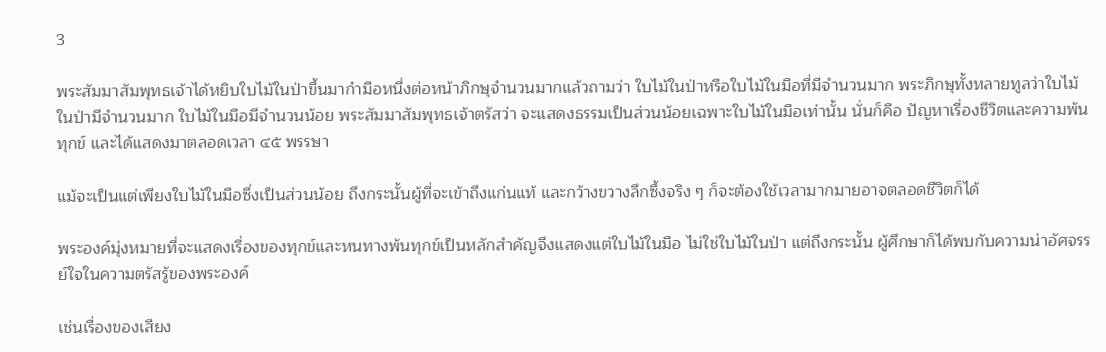3

พระสัมมาสัมพุทธเจ้าได้หยิบใบไม้ในป่าขึ้นมากำมือหนึ่งต่อหน้าภิกษุจำนวนมากแล้วถามว่า ใบไม้ในป่าหรือใบไม้ในมือที่มีจำนวนมาก พระภิกษุทั้งหลายทูลว่าใบไม้ในป่ามีจำนวนมาก ใบไม้ในมือมีจำนวนน้อย พระสัมมาสัมพุทธเจ้าตรัสว่า จะแสดงธรรมเป็นส่วนน้อยเฉพาะใบไม้ในมือเท่านั้น นั่นก็คือ ปัญหาเรื่องชีวิตและความพ้นทุกข์ และได้แสดงมาตลอดเวลา ๔๕ พรรษา

แม้จะเป็นแต่เพียงใบไม้ในมือซึ่งเป็นส่วนน้อย ถึงกระนั้นผู้ที่จะเข้าถึงแก่นแท้ และกว้างขวางลึกซึ้งจริง ๆ ก็จะต้องใช้เวลามากมายอาจตลอดชีวิตก็ได้

พระองค์มุ่งหมายที่จะแสดงเรื่องของทุกข์และหนทางพ้นทุกข์เป็นหลักสำคัญจึงแสดงแต่ใบไม้ในมือ ไม่ใช่ใบไม้ในป่า แต่ถึงกระนั้น ผู้ศึกษาก็ได้พบกับความน่าอัศจรรย์ใจในความตรัสรู้ของพระองค์

เช่นเรื่องของเสียง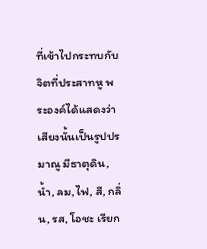ที่เข้าไปกระทบกับจิตที่ประสาทหู พระองค์ได้แสดงว่าเสียงนั้นเป็นรูปปรมาณู มีธาตุดิน, น้ำ, ลม,ไฟ, สี, กลิ่น, รส, โอชะ เรียก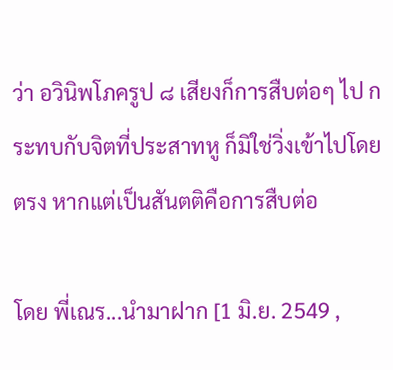ว่า อวินิพโภครูป ๘ เสียงก็การสืบต่อๆ ไป กระทบกับจิตที่ประสาทหู ก็มิใช่วิ่งเข้าไปโดยตรง หากแต่เป็นสันตติคือการสืบต่อ

โดย พี่เณร...นำมาฝาก [1 มิ.ย. 2549 ,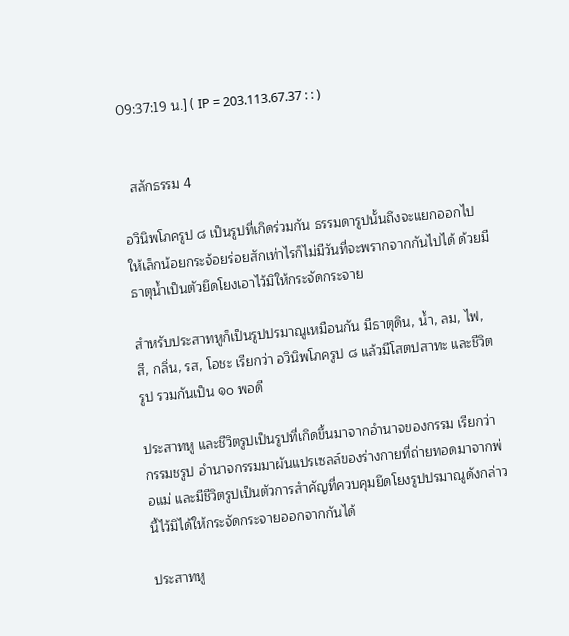09:37:19 น.] ( IP = 203.113.67.37 : : )


  สลักธรรม 4

อวินิพโภครูป ๘ เป็นรูปที่เกิดร่วมกัน ธรรมดารูปนั้นถึงจะแยกออกไปให้เล็กน้อยกระจ้อยร่อยสักเท่าไรก็ไม่มีวันที่จะพรากจากกันไปได้ ด้วยมีธาตุน้ำเป็นตัวยึดโยงเอาไว้มิให้กระจัดกระจาย

สำหรับประสาทหูก็เป็นรูปปรมาณูเหมือนกัน มีธาตุดิน, น้ำ, ลม, ไฟ, สี, กลิ่น, รส, โอชะ เรียกว่า อวินิพโภครูป ๘ แล้วมีโสตปสาทะ และชีวิตรูป รวมกันเป็น ๑๐ พอดี

ประสาทหู และชีวิตรูปเป็นรูปที่เกิดขึ้นมาจากอำนาจของกรรม เรียกว่า กรรมชรูป อำนาจกรรมมาผันแปรเซลล์ของร่างกายที่ถ่ายทอดมาจากพ่อแม่ และมีชีวิตรูปเป็นตัวการสำคัญที่ควบคุมยึดโยงรูปปรมาณูดังกล่าวนี้ไว้มิได้ให้กระจัดกระจายออกจากกันได้

ประสาทหู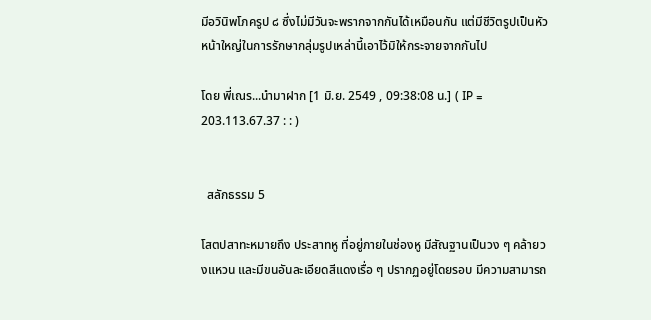มีอวินิพโภครูป ๘ ซึ่งไม่มีวันจะพรากจากกันได้เหมือนกัน แต่มีชีวิตรูปเป็นหัวหน้าใหญ่ในการรักษากลุ่มรูปเหล่านี้เอาไว้มิให้กระจายจากกันไป

โดย พี่เณร...นำมาฝาก [1 มิ.ย. 2549 , 09:38:08 น.] ( IP = 203.113.67.37 : : )


  สลักธรรม 5

โสตปสาทะหมายถึง ประสาทหู ที่อยู่ภายในช่องหู มีสัณฐานเป็นวง ๆ คล้ายวงแหวน และมีขนอันละเอียดสีแดงเรื่อ ๆ ปรากฏอยู่โดยรอบ มีความสามารถ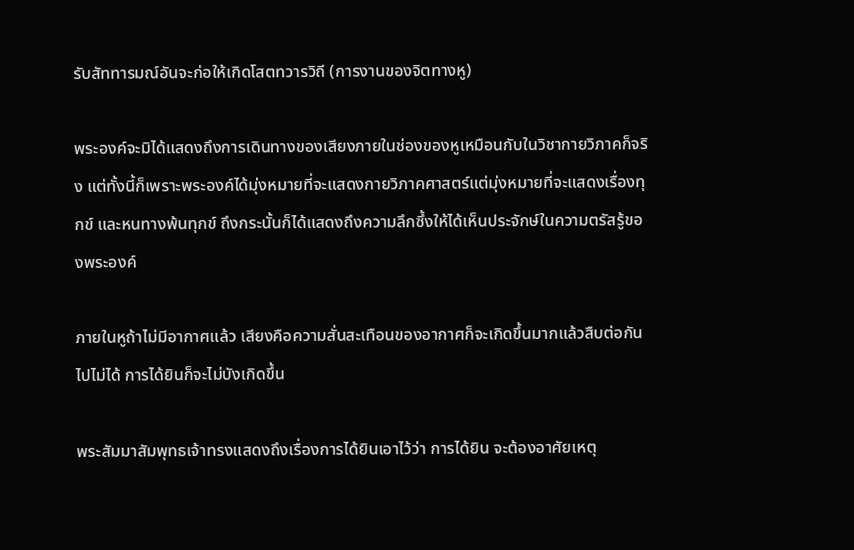รับสัททารมณ์อันจะก่อให้เกิดโสตทวารวิถี (การงานของจิตทางหู)

พระองค์จะมิได้แสดงถึงการเดินทางของเสียงภายในช่องของหูเหมือนกับในวิชากายวิภาคก็จริง แต่ทั้งนี้ก็เพราะพระองค์ได้มุ่งหมายที่จะแสดงกายวิภาคศาสตร์แต่มุ่งหมายที่จะแสดงเรื่องทุกข์ และหนทางพ้นทุกข์ ถึงกระนั้นก็ได้แสดงถึงความลึกซึ้งให้ได้เห็นประจักษ์ในความตรัสรู้ของพระองค์

ภายในหูถ้าไม่มีอากาศแล้ว เสียงคือความสั่นสะเทือนของอากาศก็จะเกิดขึ้นมากแล้วสืบต่อกันไปไม่ได้ การได้ยินก็จะไม่บังเกิดขึ้น

พระสัมมาสัมพุทธเจ้าทรงแสดงถึงเรื่องการได้ยินเอาไว้ว่า การได้ยิน จะต้องอาศัยเหตุ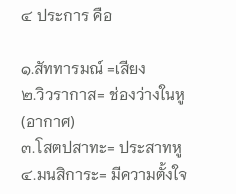๔ ประการ คือ

๑.สัททารมณ์ =เสียง
๒.วิวรากาส= ช่องว่างในหู (อากาศ)
๓.โสตปสาทะ= ประสาทหู
๔.มนสิการะ= มีความตั้งใจ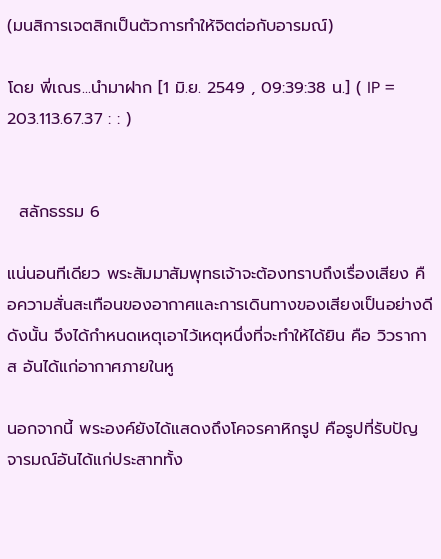(มนสิการเจตสิกเป็นตัวการทำให้จิตต่อกับอารมณ์)

โดย พี่เณร...นำมาฝาก [1 มิ.ย. 2549 , 09:39:38 น.] ( IP = 203.113.67.37 : : )


  สลักธรรม 6

แน่นอนทีเดียว พระสัมมาสัมพุทธเจ้าจะต้องทราบถึงเรื่องเสียง คือความสั่นสะเทือนของอากาศและการเดินทางของเสียงเป็นอย่างดี ดังนั้น จึงได้กำหนดเหตุเอาไว้เหตุหนึ่งที่จะทำให้ได้ยิน คือ วิวรากาส อันได้แก่อากาศภายในหู

นอกจากนี้ พระองค์ยังได้แสดงถึงโคจรคาหิกรูป คือรูปที่รับปัญจารมณ์อันได้แก่ประสาททั้ง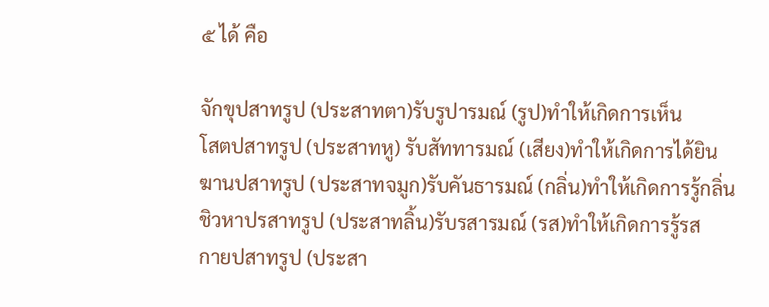๕ ได้ คือ

จักขุปสาทรูป (ประสาทตา)รับรูปารมณ์ (รูป)ทำให้เกิดการเห็น
โสตปสาทรูป (ประสาทหู) รับสัททารมณ์ (เสียง)ทำให้เกิดการได้ยิน
ฆานปสาทรูป (ประสาทจมูก)รับคันธารมณ์ (กลิ่น)ทำให้เกิดการรู้กลิ่น
ชิวหาปรสาทรูป (ประสาทลิ้น)รับรสารมณ์ (รส)ทำให้เกิดการรู้รส
กายปสาทรูป (ประสา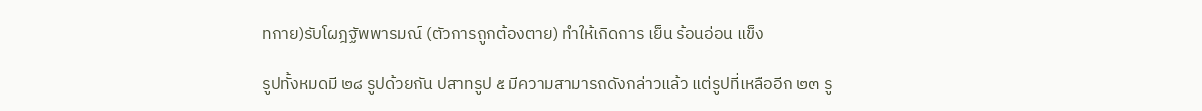ทกาย)รับโผฎฐัพพารมณ์ (ตัวการถูกต้องตาย) ทำให้เกิดการ เย็น ร้อนอ่อน แข็ง

รูปทั้งหมดมี ๒๘ รูปด้วยกัน ปสาทรูป ๕ มีความสามารถดังกล่าวแล้ว แต่รูปที่เหลืออีก ๒๓ รู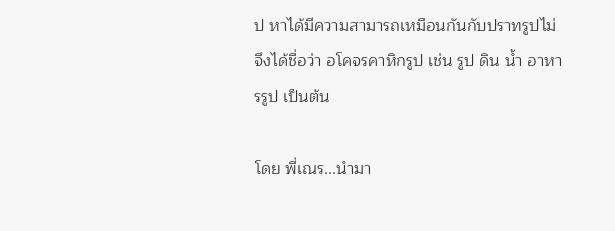ป หาได้มีความสามารถเหมือนกันกับปราทรูปไม่ จึงได้ชื่อว่า อโคจรคาหิกรูป เช่น รูป ดิน น้ำ อาหารรูป เป็นต้น

โดย พี่เณร...นำมา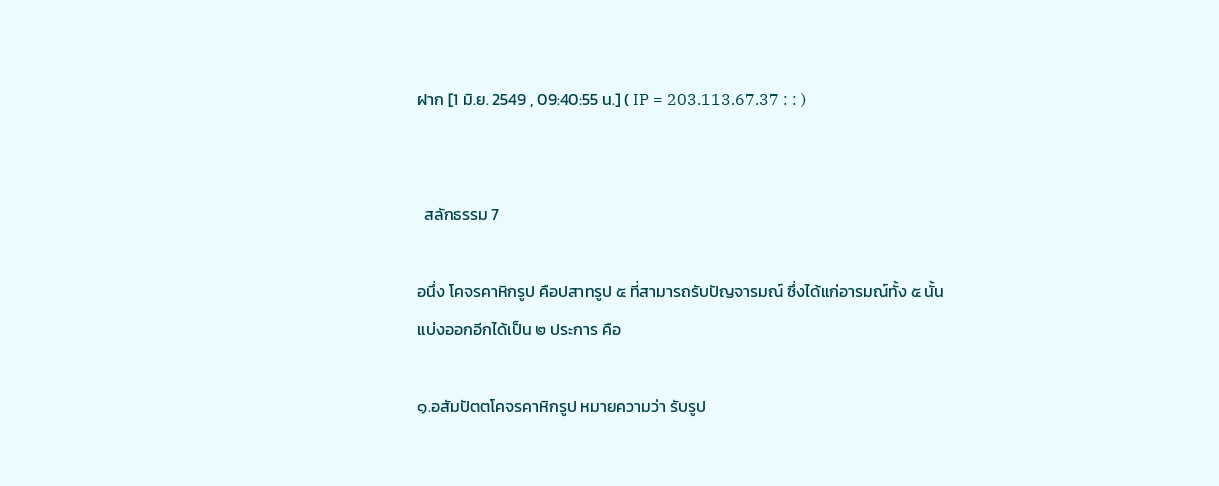ฝาก [1 มิ.ย. 2549 , 09:40:55 น.] ( IP = 203.113.67.37 : : )


  สลักธรรม 7

อนึ่ง โคจรคาหิกรูป คือปสาทรูป ๕ ที่สามารถรับปัญจารมณ์ ซึ่งได้แก่อารมณ์ทั้ง ๕ นั้น แบ่งออกอีกได้เป็น ๒ ประการ คือ

๑.อสัมปัตตโคจรคาหิกรูป หมายความว่า รับรูป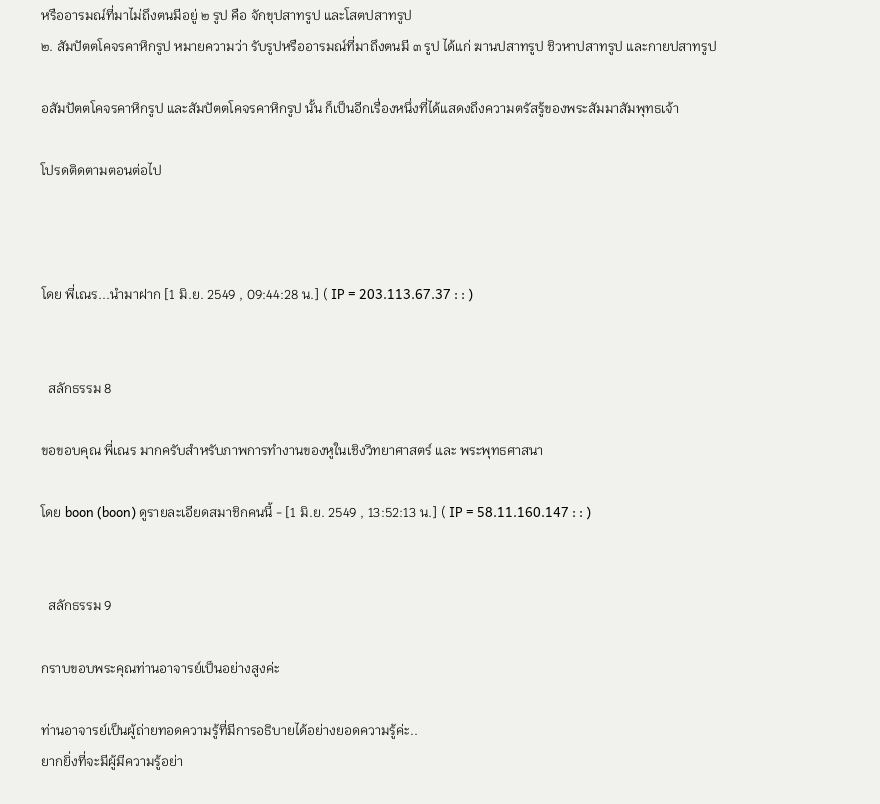หรืออารมณ์ที่มาไม่ถึงตนมีอยู่ ๒ รูป คือ จักขุปสาทรูป และโสตปสาทรูป
๒. สัมปัตตโคจรคาหิกรูป หมายความว่า รับรูปหรืออารมณ์ที่มาถึงตนมี ๓ รูป ได้แก่ ฆานปสาทรูป ชิวหาปสาทรูป และกายปสาทรูป

อสัมปัตตโคจรคาหิกรูป และสัมปัตตโคจรคาหิกรูป นั้น ก็เป็นอีกเรื่องหนึ่งที่ได้แสดงถึงความตรัสรู้ของพระสัมมาสัมพุทธเจ้า

โปรดติดตามตอนต่อไป



โดย พี่เณร...นำมาฝาก [1 มิ.ย. 2549 , 09:44:28 น.] ( IP = 203.113.67.37 : : )


  สลักธรรม 8

ขอขอบคุณ พี่เณร มากครับสำหรับภาพการทำงานของหูในเชิงวิทยาศาสตร์ และ พระพุทธศาสนา

โดย boon (boon) ดูรายละเอียดสมาชิกคนนี้ - [1 มิ.ย. 2549 , 13:52:13 น.] ( IP = 58.11.160.147 : : )


  สลักธรรม 9

กราบขอบพระคุณท่านอาจารย์เป็นอย่างสูงค่ะ

ท่านอาจารย์เป็นผู้ถ่ายทอดความรู้ที่มีการอธิบายได้อย่างยอดความรู้ค่ะ..
ยากยิ่งที่จะมีผู้มีความรู้อย่า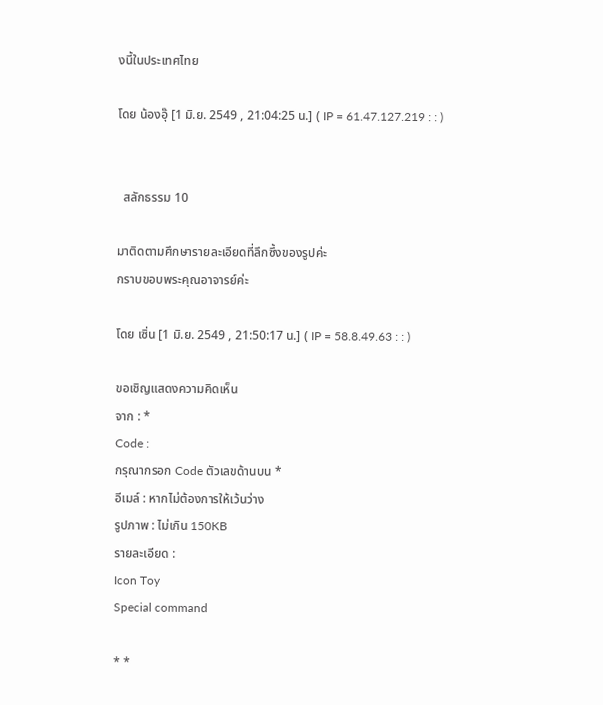งนี้ในประเทศไทย

โดย น้องอุ๊ [1 มิ.ย. 2549 , 21:04:25 น.] ( IP = 61.47.127.219 : : )


  สลักธรรม 10

มาติดตามศึกษารายละเอียดที่ลึกซึ้งของรูปค่ะ
กราบขอบพระคุณอาจารย์ค่ะ

โดย เซิ่น [1 มิ.ย. 2549 , 21:50:17 น.] ( IP = 58.8.49.63 : : )

ขอเชิญแสดงความคิดเห็น
จาก : *
Code :
กรุณากรอก Code ตัวเลขด้านบน *
อีเมล์ : หากไม่ต้องการให้เว้นว่าง
รูปภาพ : ไม่เกิน 150KB
รายละเอียด :
Icon Toy
Special command

* *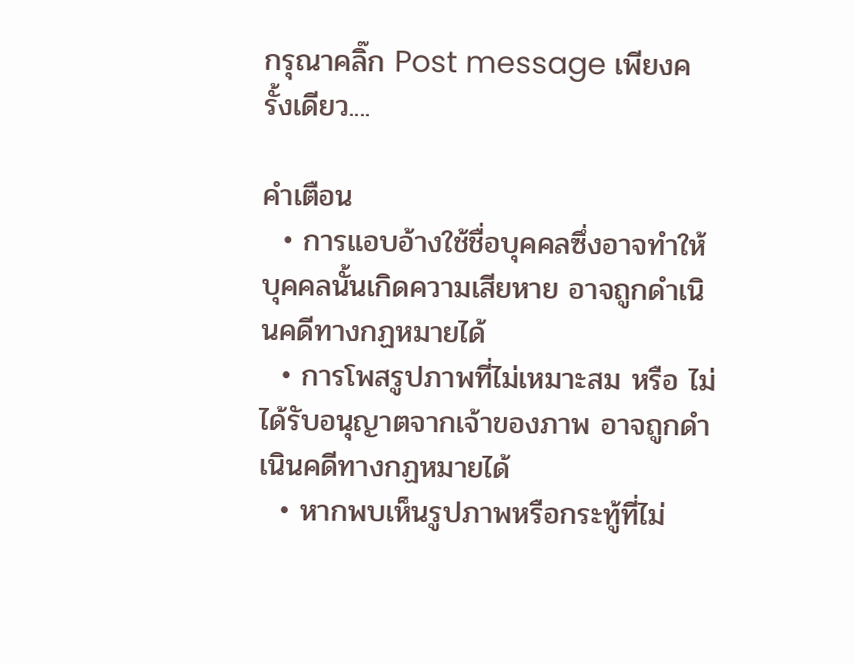กรุณาคลิ๊ก Post message เพียงครั้งเดียว....

คำเตือน
  • การแอบอ้างใช้ชื่อบุคคลซึ่งอาจทำให้บุคคลนั้นเกิดความเสียหาย อาจถูกดำเนินคดีทางกฏหมายได้
  • การโพสรูปภาพที่ไม่เหมาะสม หรือ ไม่ได้รับอนุญาตจากเจ้าของภาพ อาจถูกดำเนินคดีทางกฏหมายได้
  • หากพบเห็นรูปภาพหรือกระทู้ที่ไม่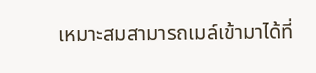เหมาะสมสามารถเมล์เข้ามาได้ที่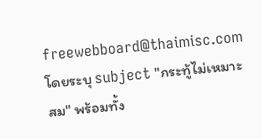freewebboard@thaimisc.com โดยระบุ subject "กระทู้ไม่เหมาะสม" พร้อมทั้ง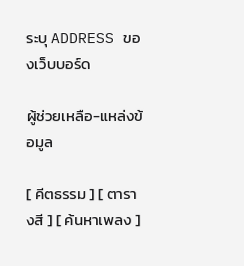ระบุ ADDRESS ของเว็บบอร์ด

ผู้ช่วยเหลือ-แหล่งข้อมูล

[ คีตธรรม ] [ ตารางสี ] [ ค้นหาเพลง ]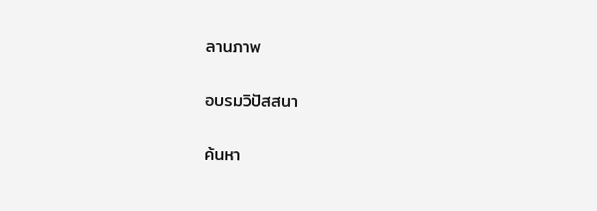ลานภาพ

อบรมวิปัสสนา

ค้นหา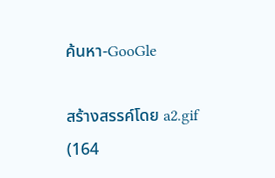ค้นหา-GooGle

สร้างสรรค์โดย a2.gif (164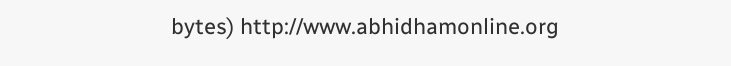bytes) http://www.abhidhamonline.org